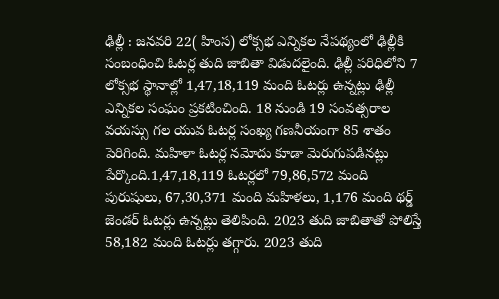ఢిల్లీ : జనవరి 22( హింస) లోక్సభ ఎన్నికల నేపథ్యంలో ఢిల్లీకి సంబంధించి ఓటర్ల తుది జాబితా విడుదలైంది. ఢిల్లీ పరిధిలోని 7 లోక్సభ స్థానాల్లో 1,47,18,119 మంది ఓటర్లు ఉన్నట్లు ఢిల్లీ ఎన్నికల సంఘం ప్రకటించింది. 18 నుండి 19 సంవత్సరాల వయస్సు గల యువ ఓటర్ల సంఖ్య గణనీయంగా 85 శాతం పెరిగింది. మహిళా ఓటర్ల నమోదు కూడా మెరుగుపడినట్లు పేర్కొంది.1,47,18,119 ఓటర్లలో 79,86,572 మంది పురుషులు, 67,30,371 మంది మహిళలు, 1,176 మంది థర్డ్ జెండర్ ఓటర్లు ఉన్నట్లు తెలిపింది. 2023 తుది జాబితాతో పోలిస్తే 58,182 మంది ఓటర్లు తగ్గారు. 2023 తుది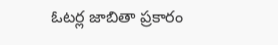ఓటర్ల జాబితా ప్రకారం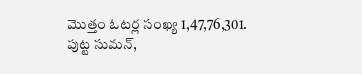మొత్తం ఓటర్ల సంఖ్య 1,47,76,301.
పుట్ట సుమన్,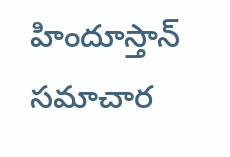హిందూస్తాన్ సమాచార